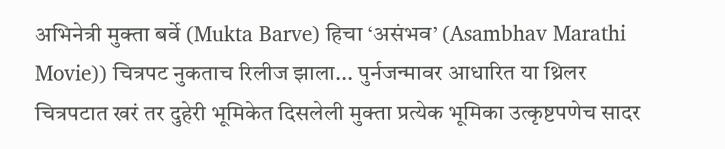अभिनेत्री मुक्ता बर्वे (Mukta Barve) हिचा ‘असंभव’ (Asambhav Marathi Movie)) चित्रपट नुकताच रिलीज झाला... पुर्नजन्मावर आधारित या थ्रिलर चित्रपटात खरं तर दुहेरी भूमिकेत दिसलेली मुक्ता प्रत्येक भूमिका उत्कृष्टपणेच सादर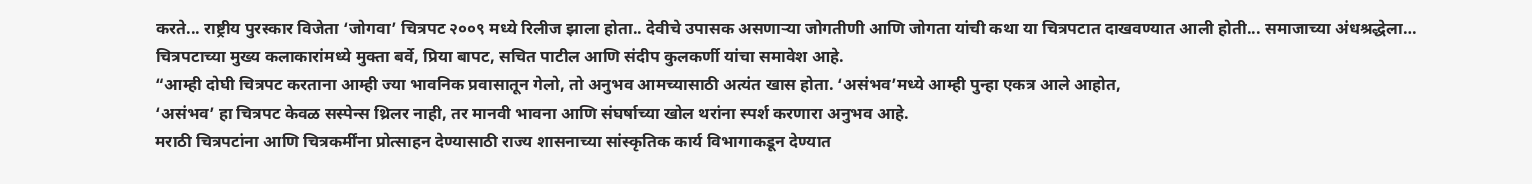करते... राष्ट्रीय पुरस्कार विजेता ‘जोगवा’ चित्रपट २००९ मध्ये रिलीज झाला होता.. देवीचे उपासक असणाऱ्या जोगतीणी आणि जोगता यांची कथा या चित्रपटात दाखवण्यात आली होती... समाजाच्या अंधश्रद्धेला…
चित्रपटाच्या मुख्य कलाकारांमध्ये मुक्ता बर्वे, प्रिया बापट, सचित पाटील आणि संदीप कुलकर्णी यांचा समावेश आहे.
“आम्ही दोघी चित्रपट करताना आम्ही ज्या भावनिक प्रवासातून गेलो, तो अनुभव आमच्यासाठी अत्यंत खास होता. ‘असंभव’मध्ये आम्ही पुन्हा एकत्र आले आहोत,
‘असंभव’ हा चित्रपट केवळ सस्पेन्स थ्रिलर नाही, तर मानवी भावना आणि संघर्षाच्या खोल थरांना स्पर्श करणारा अनुभव आहे.
मराठी चित्रपटांना आणि चित्रकर्मींना प्रोत्साहन देण्यासाठी राज्य शासनाच्या सांस्कृतिक कार्य विभागाकडून देण्यात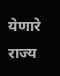येणारे राज्य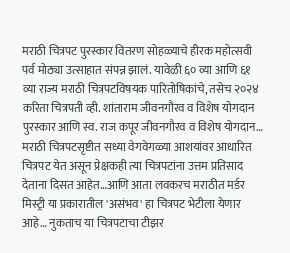मराठी चित्रपट पुरस्कार वितरण सोहळ्याचे हीरक महोत्सवी पर्व मोठ्या उत्साहात संपन्न झालं. यावेळी ६० व्या आणि ६१ व्या राज्य मराठी चित्रपटविषयक पारितोषिकांचे, तसेच २०२४ करिता चित्रपती व्ही. शांताराम जीवनगौरव व विशेष योगदान पुरस्कार आणि स्व. राज कपूर जीवनगौरव व विशेष योगदान…
मराठी चित्रपटसृष्टीत सध्या वेगवेगळ्या आशयांवर आधारित चित्रपट येत असून प्रेक्षकही त्या चित्रपटांना उत्तम प्रतिसाद देताना दिसत आहेत…आणि आता लवकरच मराठीत मर्डर मिस्ट्री या प्रकारातील 'असंभव' हा चित्रपट भेटीला येणार आहे… नुकताच या चित्रपटाचा टीझर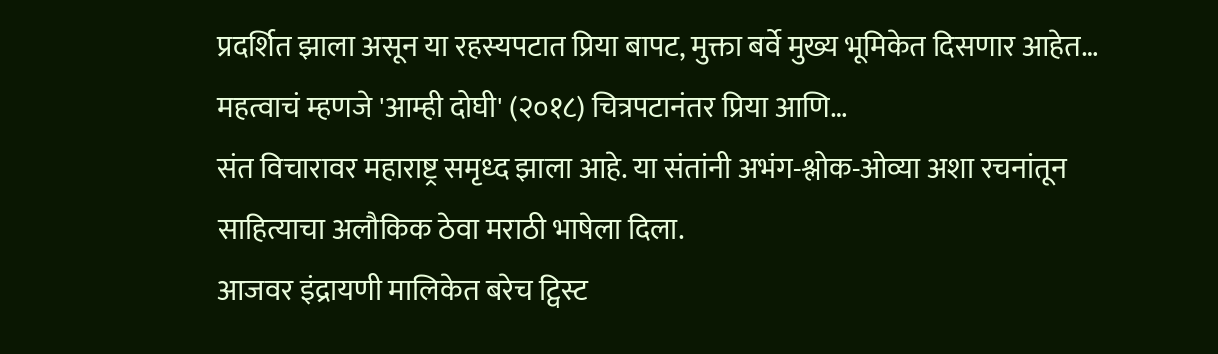प्रदर्शित झाला असून या रहस्यपटात प्रिया बापट, मुक्ता बर्वे मुख्य भूमिकेत दिसणार आहेत… महत्वाचं म्हणजे 'आम्ही दोघी' (२०१८) चित्रपटानंतर प्रिया आणि…
संत विचारावर महाराष्ट्र समृध्द झाला आहे. या संतांनी अभंग-श्लोक-ओव्या अशा रचनांतून साहित्याचा अलौकिक ठेवा मराठी भाषेला दिला.
आजवर इंद्रायणी मालिकेत बरेच ट्विस्ट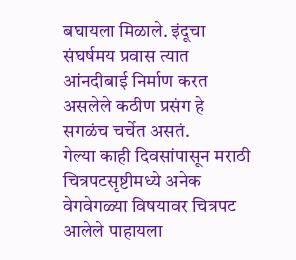बघायला मिळाले. इंदूचा संघर्षमय प्रवास त्यात आंनदीबाई निर्माण करत असलेले कठीण प्रसंग हे सगळंच चर्चेत असतं.
गेल्या काही दिवसांपासून मराठी चित्रपटसृष्टीमध्ये अनेक वेगवेगळ्या विषयावर चित्रपट आलेले पाहायला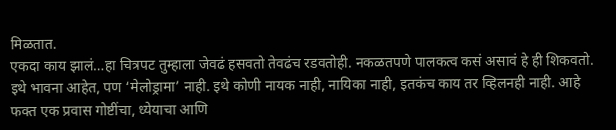मिळतात.
एकदा काय झालं…हा चित्रपट तुम्हाला जेवढं हसवतो तेवढंच रडवतोही. नकळतपणे पालकत्व कसं असावं हे ही शिकवतो. इथे भावना आहेत, पण ‘मेलोड्रामा’ नाही. इथे कोणी नायक नाही, नायिका नाही, इतकंच काय तर व्हिलनही नाही. आहे फक्त एक प्रवास गोष्टींचा, ध्येयाचा आणि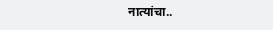नात्यांचा..